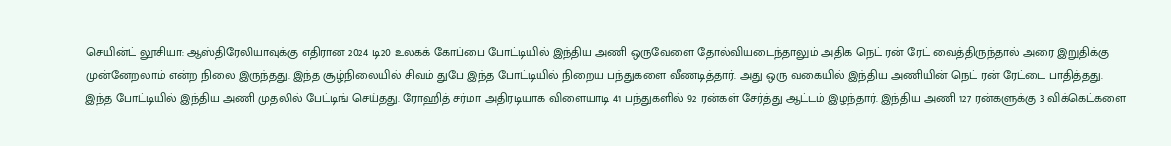செயின்ட் லூசியா: ஆஸ்திரேலியாவுக்கு எதிரான 2024 டி20 உலகக் கோப்பை போட்டியில் இந்திய அணி ஒருவேளை தோல்வியடைந்தாலும் அதிக நெட் ரன் ரேட் வைத்திருந்தால் அரை இறுதிக்கு முன்னேறலாம் என்ற நிலை இருந்தது. இந்த சூழ்நிலையில் சிவம் துபே இந்த போட்டியில் நிறைய பந்துகளை வீணடித்தார். அது ஒரு வகையில் இந்திய அணியின் நெட் ரன் ரேட்டை பாதித்தது.
இந்த போட்டியில் இந்திய அணி முதலில் பேட்டிங் செய்தது. ரோஹித் சர்மா அதிரடியாக விளையாடி 41 பந்துகளில் 92 ரன்கள் சேர்த்து ஆட்டம் இழந்தார். இந்திய அணி 127 ரன்களுக்கு 3 விக்கெட்களை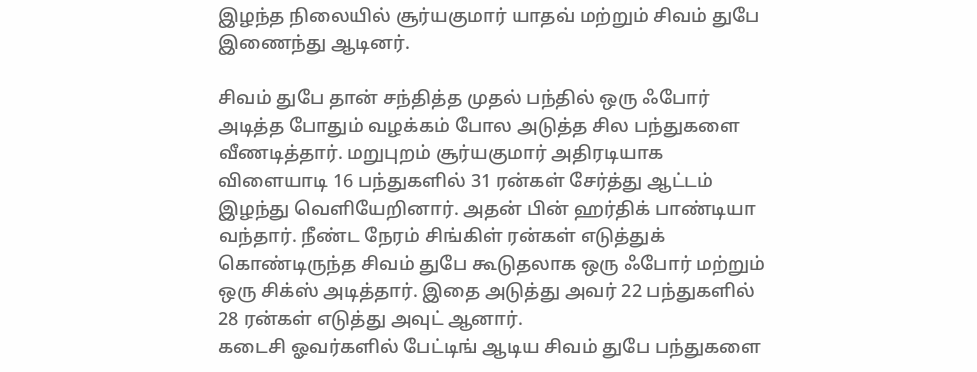இழந்த நிலையில் சூர்யகுமார் யாதவ் மற்றும் சிவம் துபே இணைந்து ஆடினர்.

சிவம் துபே தான் சந்தித்த முதல் பந்தில் ஒரு ஃபோர் அடித்த போதும் வழக்கம் போல அடுத்த சில பந்துகளை வீணடித்தார். மறுபுறம் சூர்யகுமார் அதிரடியாக விளையாடி 16 பந்துகளில் 31 ரன்கள் சேர்த்து ஆட்டம் இழந்து வெளியேறினார். அதன் பின் ஹர்திக் பாண்டியா வந்தார். நீண்ட நேரம் சிங்கிள் ரன்கள் எடுத்துக் கொண்டிருந்த சிவம் துபே கூடுதலாக ஒரு ஃபோர் மற்றும் ஒரு சிக்ஸ் அடித்தார். இதை அடுத்து அவர் 22 பந்துகளில் 28 ரன்கள் எடுத்து அவுட் ஆனார்.
கடைசி ஓவர்களில் பேட்டிங் ஆடிய சிவம் துபே பந்துகளை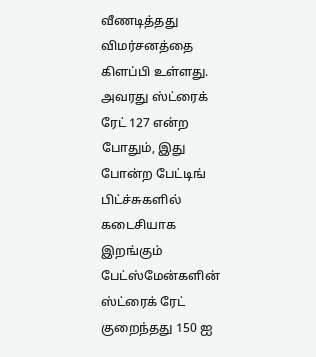வீணடித்தது விமர்சனத்தை கிளப்பி உள்ளது. அவரது ஸ்ட்ரைக் ரேட் 127 என்ற போதும், இது போன்ற பேட்டிங் பிட்ச்சுகளில் கடைசியாக இறங்கும் பேட்ஸ்மேன்களின் ஸ்ட்ரைக் ரேட் குறைந்தது 150 ஐ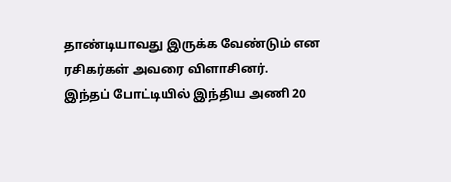தாண்டியாவது இருக்க வேண்டும் என ரசிகர்கள் அவரை விளாசினர்.
இந்தப் போட்டியில் இந்திய அணி 20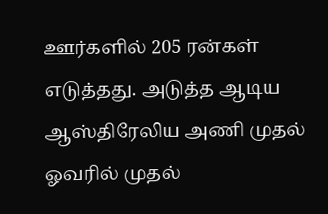ஊர்களில் 205 ரன்கள் எடுத்தது. அடுத்த ஆடிய ஆஸ்திரேலிய அணி முதல் ஓவரில் முதல்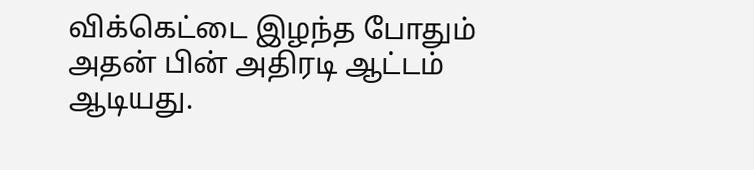விக்கெட்டை இழந்த போதும் அதன் பின் அதிரடி ஆட்டம் ஆடியது.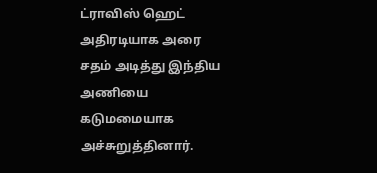ட்ராவிஸ் ஹெட் அதிரடியாக அரை சதம் அடித்து இந்திய அணியை கடுமமையாக அச்சுறுத்தினார்.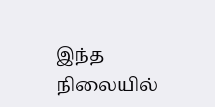இந்த நிலையில்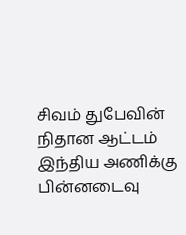சிவம் துபேவின் நிதான ஆட்டம் இந்திய அணிக்கு பின்னடைவு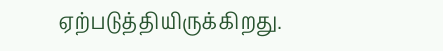ஏற்படுத்தியிருக்கிறது.